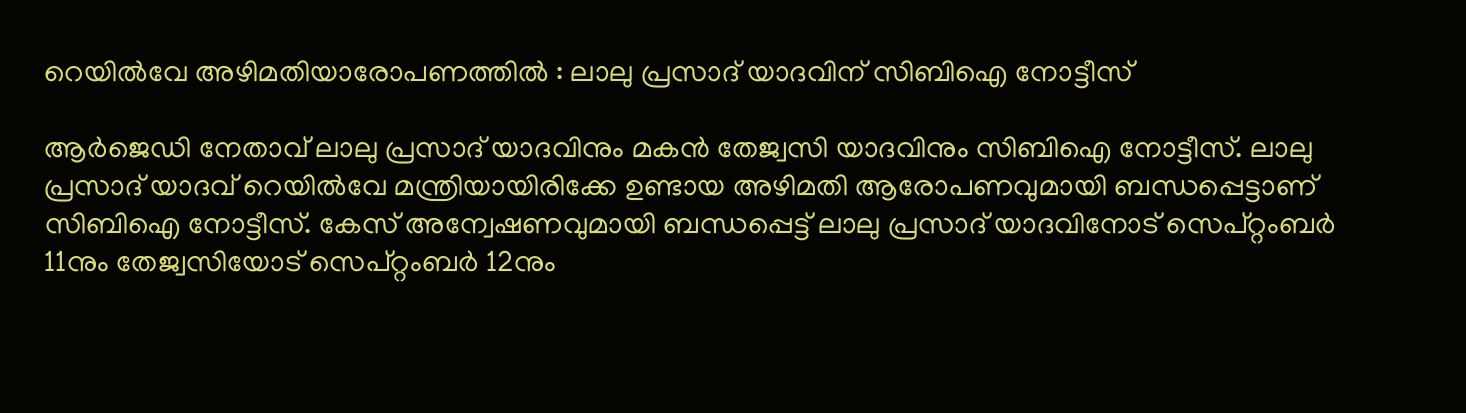റെയിൽവേ അഴിമതിയാരോപണത്തിൽ : ലാലു പ്രസാദ് യാദവിന് സിബിഐ നോട്ടീസ്

ആർജെഡി നേതാവ് ലാലു പ്രസാദ് യാദവിനും മകൻ തേജ്വസി യാദവിനും സിബിഐ നോട്ടീസ്. ലാലു പ്രസാദ് യാദവ് റെയിൽവേ മന്ത്രിയായിരിക്കേ ഉണ്ടായ അഴിമതി ആരോപണവുമായി ബന്ധപ്പെട്ടാണ് സിബിഐ നോട്ടീസ്. കേസ് അന്വേഷണവുമായി ബന്ധപ്പെട്ട് ലാലു പ്രസാദ് യാദവിനോട് സെപ്റ്റംബർ 11നും തേജ്വസിയോട് സെപ്റ്റംബർ 12നും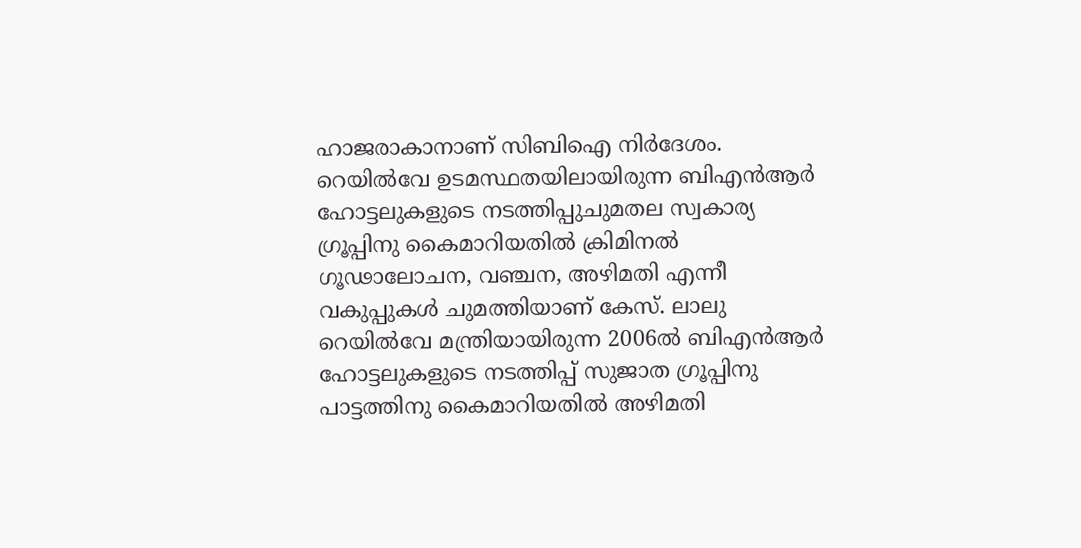ഹാജരാകാനാണ് സിബിഐ നിർദേശം.
റെയിൽവേ ഉടമസ്ഥതയിലായിരുന്ന ബിഎൻആർ ഹോട്ടലുകളുടെ നടത്തിപ്പുചുമതല സ്വകാര്യ ഗ്രൂപ്പിനു കൈമാറിയതിൽ ക്രിമിനൽ ഗൂഢാലോചന, വഞ്ചന, അഴിമതി എന്നീ വകുപ്പുകൾ ചുമത്തിയാണ് കേസ്. ലാലു റെയിൽവേ മന്ത്രിയായിരുന്ന 2006ൽ ബിഎൻആർ ഹോട്ടലുകളുടെ നടത്തിപ്പ് സുജാത ഗ്രൂപ്പിനു പാട്ടത്തിനു കൈമാറിയതിൽ അഴിമതി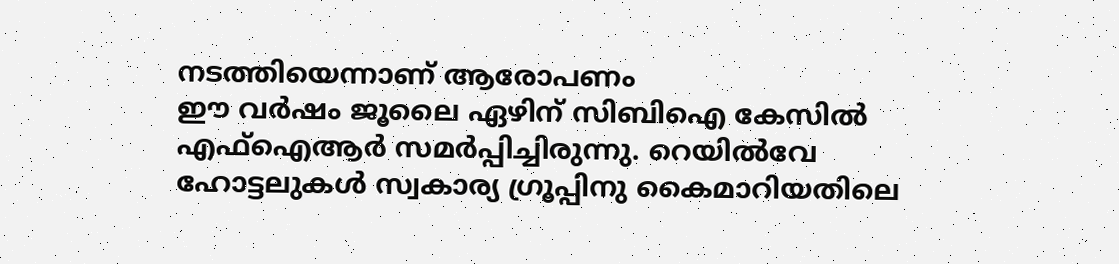നടത്തിയെന്നാണ് ആരോപണം
ഈ വർഷം ജൂലൈ ഏഴിന് സിബിഐ കേസിൽ എഫ്ഐആർ സമർപ്പിച്ചിരുന്നു. റെയിൽവേ ഹോട്ടലുകൾ സ്വകാര്യ ഗ്രൂപ്പിനു കൈമാറിയതിലെ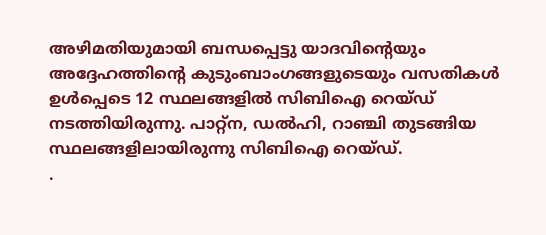അഴിമതിയുമായി ബന്ധപ്പെട്ടു യാദവിന്റെയും അദ്ദേഹത്തിന്റെ കുടുംബാംഗങ്ങളുടെയും വസതികൾ ഉൾപ്പെടെ 12 സ്ഥലങ്ങളിൽ സിബിഐ റെയ്ഡ് നടത്തിയിരുന്നു. പാറ്റ്ന, ഡൽഹി, റാഞ്ചി തുടങ്ങിയ സ്ഥലങ്ങളിലായിരുന്നു സിബിഐ റെയ്ഡ്.
.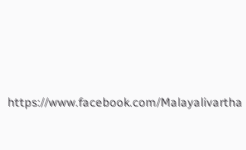https://www.facebook.com/Malayalivartha